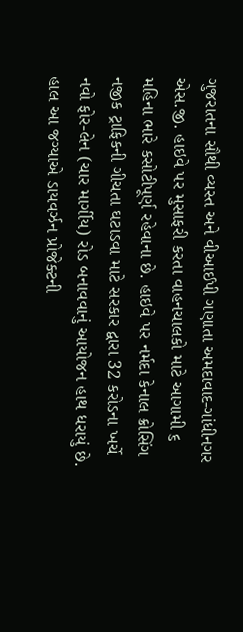ગુજરાતના સૌથી વ્યસ્ત અને વીઆઈપી ગણાતા અમદાવાદ-ગાંધીનગર એસ.જી. હાઇવે પર મુસાફરી કરતા વાહનચાલકો માટે આગામી ૬ મહિના ભારે કસોટીપૂર્ણ રહેવાના છે. હાઇવે પર નર્મદા કેનાલ ક્રોસિંગ નજીક ટ્રાફિકની ગીચતા ઘટાડવા માટે સરકાર દ્વારા 32 કરોડના ખર્ચે નવો ફોર-લેન (ચાર માર્ગીય) રોડ બનાવવાનું આયોજન હાથ ધરાયું છે. હાલ આ જગ્યાએ ડાયવર્ઝન પ્રોજેક્ટની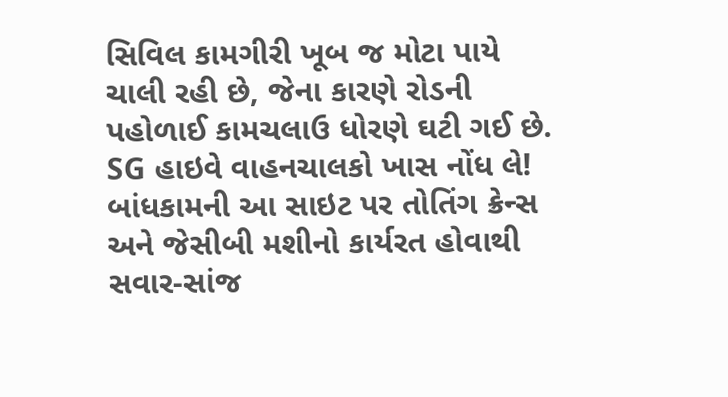સિવિલ કામગીરી ખૂબ જ મોટા પાયે ચાલી રહી છે, જેના કારણે રોડની પહોળાઈ કામચલાઉ ધોરણે ઘટી ગઈ છે.
SG હાઇવે વાહનચાલકો ખાસ નોંધ લે!
બાંધકામની આ સાઇટ પર તોતિંગ ક્રેન્સ અને જેસીબી મશીનો કાર્યરત હોવાથી સવાર-સાંજ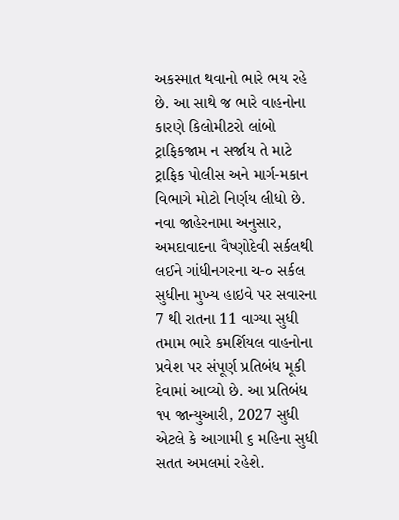અકસ્માત થવાનો ભારે ભય રહે છે. આ સાથે જ ભારે વાહનોના કારણે કિલોમીટરો લાંબો ટ્રાફિકજામ ન સર્જાય તે માટે ટ્રાફિક પોલીસ અને માર્ગ-મકાન વિભાગે મોટો નિર્ણય લીધો છે. નવા જાહેરનામા અનુસાર, અમદાવાદના વૈષ્ણોદેવી સર્કલથી લઈને ગાંધીનગરના ચ-૦ સર્કલ સુધીના મુખ્ય હાઇવે પર સવારના 7 થી રાતના 11 વાગ્યા સુધી તમામ ભારે કમર્શિયલ વાહનોના પ્રવેશ પર સંપૂર્ણ પ્રતિબંધ મૂકી દેવામાં આવ્યો છે. આ પ્રતિબંધ ૧૫ જાન્યુઆરી, 2027 સુધી એટલે કે આગામી ૬ મહિના સુધી સતત અમલમાં રહેશે.